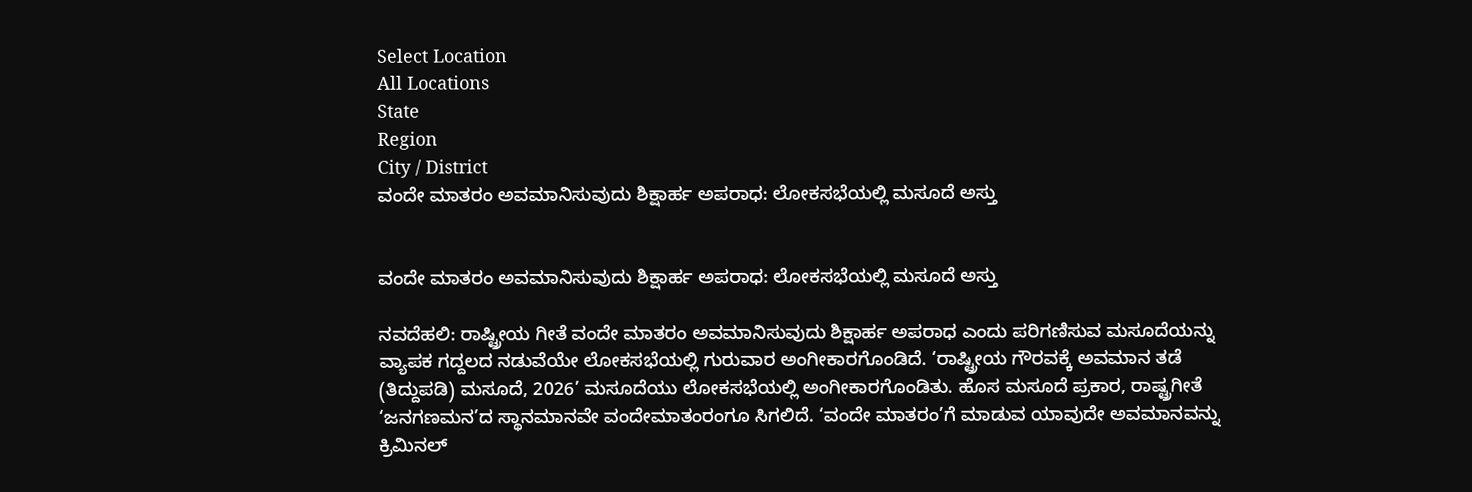Select Location
All Locations
State
Region
City / District
ವಂದೇ ಮಾತರಂ ಅವಮಾನಿಸುವುದು ಶಿಕ್ಷಾರ್ಹ ಅಪರಾಧ: ಲೋಕಸಭೆಯಲ್ಲಿ ಮಸೂದೆ ಅಸ್ತು


ವಂದೇ ಮಾತರಂ ಅವಮಾನಿಸುವುದು ಶಿಕ್ಷಾರ್ಹ ಅಪರಾಧ: ಲೋಕಸಭೆಯಲ್ಲಿ ಮಸೂದೆ ಅಸ್ತು

ನವದೆಹಲಿ: ರಾಷ್ಟ್ರೀಯ ಗೀತೆ ವಂದೇ ಮಾತರಂ ಅವಮಾನಿಸುವುದು ಶಿಕ್ಷಾರ್ಹ ಅಪರಾಧ ಎಂದು ಪರಿಗಣಿಸುವ ಮಸೂದೆಯನ್ನು ವ್ಯಾಪಕ ಗದ್ದಲದ ನಡುವೆಯೇ ಲೋಕಸಭೆಯಲ್ಲಿ ಗುರುವಾರ ಅಂಗೀಕಾರಗೊಂಡಿದೆ. ‘ರಾಷ್ಟ್ರೀಯ ಗೌರವಕ್ಕೆ ಅವಮಾನ ತಡೆ (ತಿದ್ದುಪಡಿ) ಮಸೂದೆ, 2026’ ಮಸೂದೆಯು ಲೋಕಸಭೆಯಲ್ಲಿ ಅಂಗೀಕಾರಗೊಂಡಿತು. ಹೊಸ ಮಸೂದೆ ಪ್ರಕಾರ, ರಾಷ್ಟ್ರಗೀತೆ ‘ಜನಗಣಮನ’ದ ಸ್ಥಾನಮಾನವೇ ವಂದೇಮಾತಂರಂಗೂ ಸಿಗಲಿದೆ. ‘ವಂದೇ‌ ಮಾತರಂ’ಗೆ ಮಾಡುವ ಯಾವುದೇ ಅವಮಾನವನ್ನು ಕ್ರಿಮಿನಲ್‌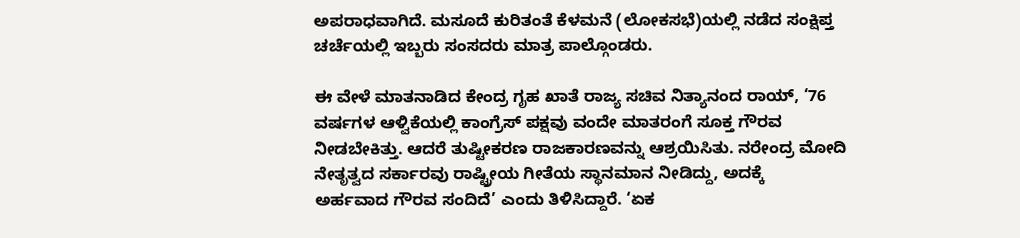ಅಪರಾಧವಾಗಿದೆ. ಮಸೂದೆ ಕುರಿತಂತೆ ಕೆಳಮನೆ (ಲೋಕಸಭೆ)ಯಲ್ಲಿ ನಡೆದ ಸಂಕ್ಷಿಪ್ತ ಚರ್ಚೆಯಲ್ಲಿ ಇಬ್ಬರು ಸಂಸದರು ಮಾತ್ರ ಪಾಲ್ಗೊಂಡರು.

ಈ ವೇಳೆ ಮಾತನಾಡಿದ ಕೇಂದ್ರ ಗೃಹ ಖಾತೆ ರಾಜ್ಯ ಸಚಿವ ನಿತ್ಯಾನಂದ ರಾಯ್‌, ‘76 ವರ್ಷಗಳ ಆಳ್ವಿಕೆಯಲ್ಲಿ ಕಾಂಗ್ರೆಸ್‌ ಪಕ್ಷವು ವಂದೇ ಮಾತರಂಗೆ ಸೂಕ್ತ ಗೌರವ ನೀಡಬೇಕಿತ್ತು. ಆದರೆ ತುಷ್ಟೀಕರಣ ರಾಜಕಾರಣವನ್ನು ಆಶ್ರಯಿಸಿತು. ನರೇಂದ್ರ ಮೋದಿ ನೇತೃತ್ವದ ಸರ್ಕಾರವು ರಾಷ್ಟ್ರೀಯ ಗೀತೆಯ ಸ್ಥಾನಮಾನ ನೀಡಿದ್ದು, ಅದಕ್ಕೆ ಅರ್ಹವಾದ ‌ಗೌರವ ಸಂದಿದೆ’ ಎಂದು ತಿಳಿಸಿದ್ದಾರೆ. ‘ಏಕ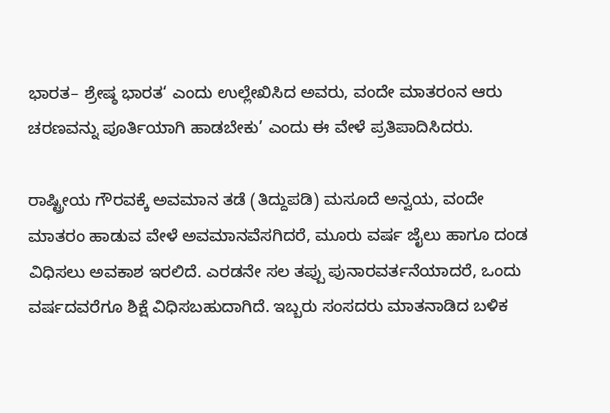ಭಾರತ– ಶ್ರೇಷ್ಠ ಭಾರತ‘ ಎಂದು ಉಲ್ಲೇಖಿಸಿದ ಅವರು, ವಂದೇ ಮಾತರಂನ ಆರು ಚರಣವನ್ನು ಪೂರ್ತಿಯಾಗಿ ಹಾಡಬೇಕು’ ಎಂದು ಈ ವೇಳೆ ಪ್ರತಿಪಾದಿಸಿದರು.

ರಾಷ್ಟ್ರೀಯ ಗೌರವಕ್ಕೆ ಅವಮಾನ ತಡೆ (ತಿದ್ದುಪಡಿ) ಮಸೂದೆ ಅನ್ವಯ, ವಂದೇ ಮಾತರಂ ಹಾಡುವ ವೇಳೆ ಅವಮಾನವೆಸಗಿದರೆ, ಮೂರು ವರ್ಷ ಜೈಲು ಹಾಗೂ ದಂಡ ವಿಧಿಸಲು ಅವಕಾಶ ಇರಲಿದೆ. ಎರಡನೇ ಸಲ ತಪ್ಪು ಪುನಾರವರ್ತನೆಯಾದರೆ, ಒಂದು ವರ್ಷದವರೆಗೂ ಶಿಕ್ಷೆ ವಿಧಿಸಬಹುದಾಗಿದೆ. ಇಬ್ಬರು ಸಂಸದರು ಮಾತನಾಡಿದ ಬಳಿಕ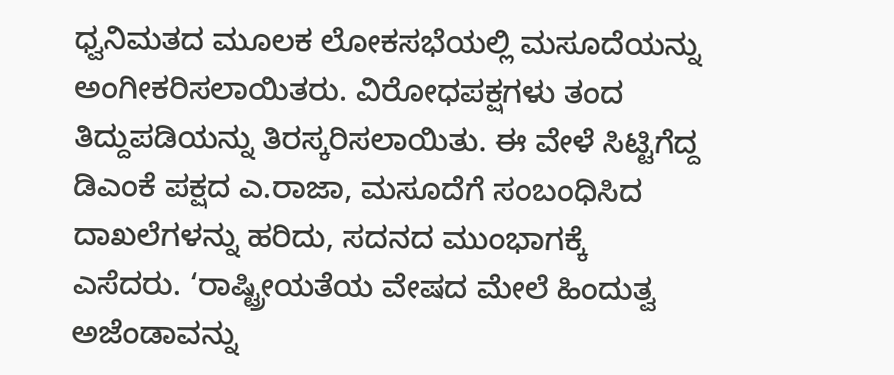ಧ್ವನಿಮತದ ಮೂಲಕ ಲೋಕಸಭೆಯಲ್ಲಿ ಮಸೂದೆಯನ್ನು ಅಂಗೀಕರಿಸಲಾಯಿತರು. ವಿರೋಧಪಕ್ಷಗಳು ತಂ‌ದ ತಿದ್ದುಪಡಿಯನ್ನು ತಿರಸ್ಕರಿಸಲಾಯಿತು. ಈ ವೇಳೆ ಸಿಟ್ಟಿಗೆದ್ದ ಡಿಎಂಕೆ ಪಕ್ಷದ ಎ.ರಾಜಾ, ಮಸೂದೆಗೆ ಸಂಬಂಧಿಸಿದ ದಾಖಲೆಗಳನ್ನು ಹರಿದು, ಸದನದ ಮುಂಭಾಗಕ್ಕೆ ಎಸೆದರು. ‘ರಾಷ್ಟ್ರೀಯತೆಯ ವೇಷದ ಮೇಲೆ ಹಿಂದುತ್ವ ಅಜೆಂಡಾವನ್ನು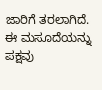ಜಾರಿಗೆ ತರಲಾಗಿದೆ. ಈ ಮಸೂದೆಯನ್ನು ಪಕ್ಷವು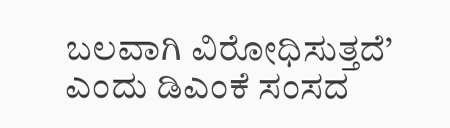ಬಲವಾಗಿ ವಿರೋಧಿಸುತ್ತದೆ’ ಎಂದು ಡಿಎಂಕೆ ಸಂಸದ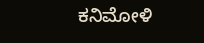ಕನಿಮೋಳಿ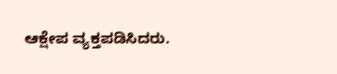ಆಕ್ಷೇಪ ವ್ಯಕ್ತಪಡಿಸಿದರು.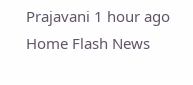Prajavani 1 hour ago
Home Flash News